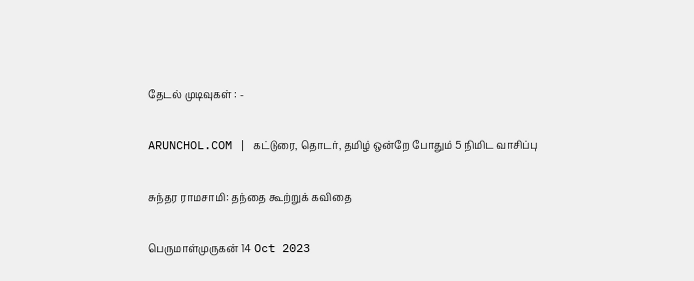தேடல் முடிவுகள் : -

ARUNCHOL.COM | கட்டுரை, தொடர், தமிழ் ஒன்றே போதும் 5 நிமிட வாசிப்பு

சுந்தர ராமசாமி: தந்தை கூற்றுக் கவிதை

பெருமாள்முருகன் 14 Oct 2023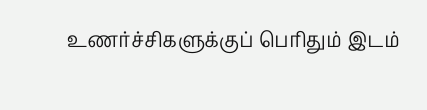உணர்ச்சிகளுக்குப் பெரிதும் இடம்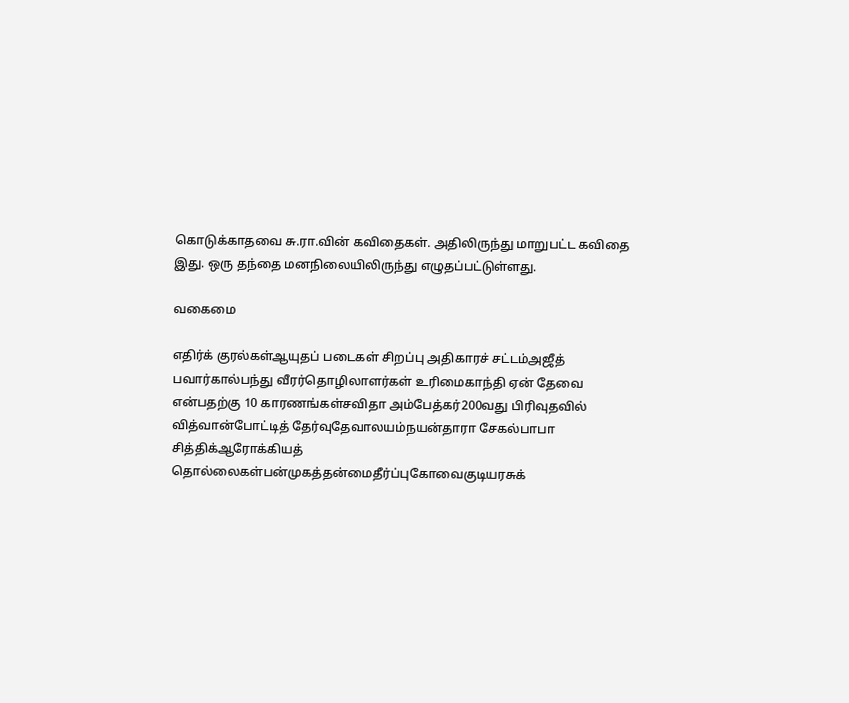கொடுக்காதவை சு.ரா.வின் கவிதைகள். அதிலிருந்து மாறுபட்ட கவிதை இது. ஒரு தந்தை மனநிலையிலிருந்து எழுதப்பட்டுள்ளது.

வகைமை

எதிர்க் குரல்கள்ஆயுதப் படைகள் சிறப்பு அதிகாரச் சட்டம்அஜீத் பவார்கால்பந்து வீரர்தொழிலாளர்கள் உரிமைகாந்தி ஏன் தேவை என்பதற்கு 10 காரணங்கள்சவிதா அம்பேத்கர்200வது பிரிவுதவில் வித்வான்போட்டித் தேர்வுதேவாலயம்நயன்தாரா சேகல்பாபா சித்திக்ஆரோக்கியத் தொல்லைகள்பன்முகத்தன்மைதீர்ப்புகோவைகுடியரசுக்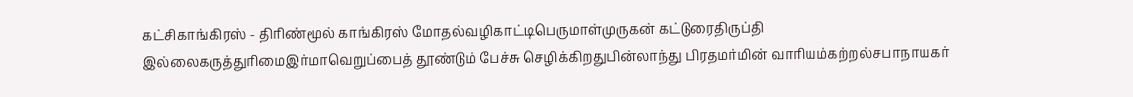கட்சிகாங்கிரஸ் - திரிண்மூல் காங்கிரஸ் மோதல்வழிகாட்டிபெருமாள்முருகன் கட்டுரைதிருப்தி இல்லைகருத்துரிமைஇர்மாவெறுப்பைத் தூண்டும் பேச்சு செழிக்கிறதுபின்லாந்து பிரதமர்மின் வாரியம்கற்றல்சபாநாயகர்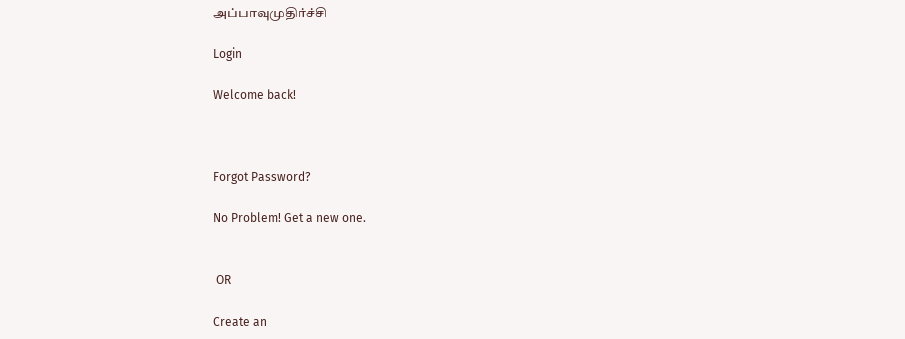அப்பாவுமுதிர்ச்சி

Login

Welcome back!



Forgot Password?

No Problem! Get a new one.


 OR

Create an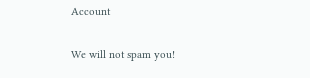Account

We will not spam you!